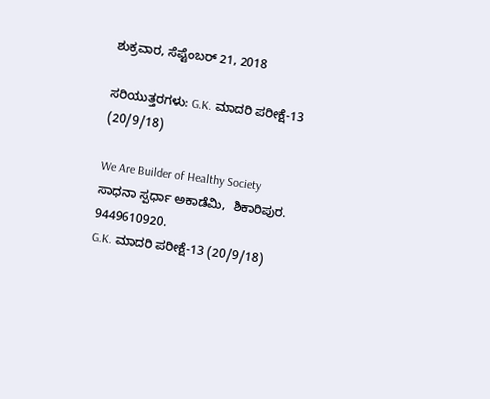ಶುಕ್ರವಾರ, ಸೆಪ್ಟೆಂಬರ್ 21, 2018

ಸರಿಯುತ್ತರಗಳು: G.K. ಮಾದರಿ ಪರೀಕ್ಷೆ-13 (20/9/18)

We Are Builder of Healthy Society
ಸಾಧನಾ ಸ್ಪರ್ಧಾ ಅಕಾಡೆಮಿ,  ಶಿಕಾರಿಪುರ. 9449610920.
G.K. ಮಾದರಿ ಪರೀಕ್ಷೆ-13 (20/9/18)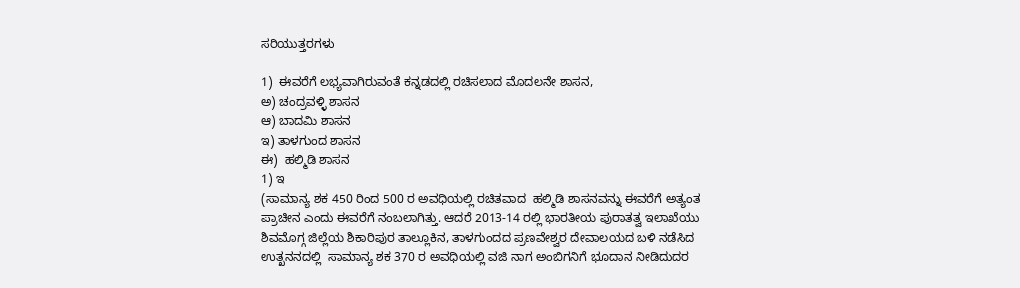ಸರಿಯುತ್ತರಗಳು

1)  ಈವರೆಗೆ ಲಭ್ಯವಾಗಿರುವಂತೆ ಕನ್ನಡದಲ್ಲಿ ರಚಿಸಲಾದ ಮೊದಲನೇ ಶಾಸನ,
ಅ) ಚಂದ್ರವಳ್ಳಿ ಶಾಸನ
ಆ) ಬಾದಮಿ ಶಾಸನ
ಇ) ತಾಳಗುಂದ ಶಾಸನ
ಈ)  ಹಲ್ಮಿಡಿ ಶಾಸನ
1) ಇ
(ಸಾಮಾನ್ಯ ಶಕ 450 ರಿಂದ 500 ರ ಅವಧಿಯಲ್ಲಿ ರಚಿತವಾದ  ಹಲ್ಮಿಡಿ ಶಾಸನವನ್ನು ಈವರೆಗೆ ಅತ್ಯಂತ ಪ್ರಾಚೀನ ಎಂದು ಈವರೆಗೆ ನಂಬಲಾಗಿತ್ತು. ಆದರೆ 2013-14 ರಲ್ಲಿ ಭಾರತೀಯ ಪುರಾತತ್ವ ಇಲಾಖೆಯು ಶಿವಮೊಗ್ಗ ಜಿಲ್ಲೆಯ ಶಿಕಾರಿಪುರ ತಾಲ್ಲೂಕಿನ, ತಾಳಗುಂದದ ಪ್ರಣವೇಶ್ವರ ದೇವಾಲಯದ ಬಳಿ ನಡೆಸಿದ ಉತ್ಖನನದಲ್ಲಿ  ಸಾಮಾನ್ಯ ಶಕ 370 ರ ಅವಧಿಯಲ್ಲಿ ವಜಿ ನಾಗ ಅಂಬಿಗನಿಗೆ ಭೂದಾನ ನೀಡಿದುದರ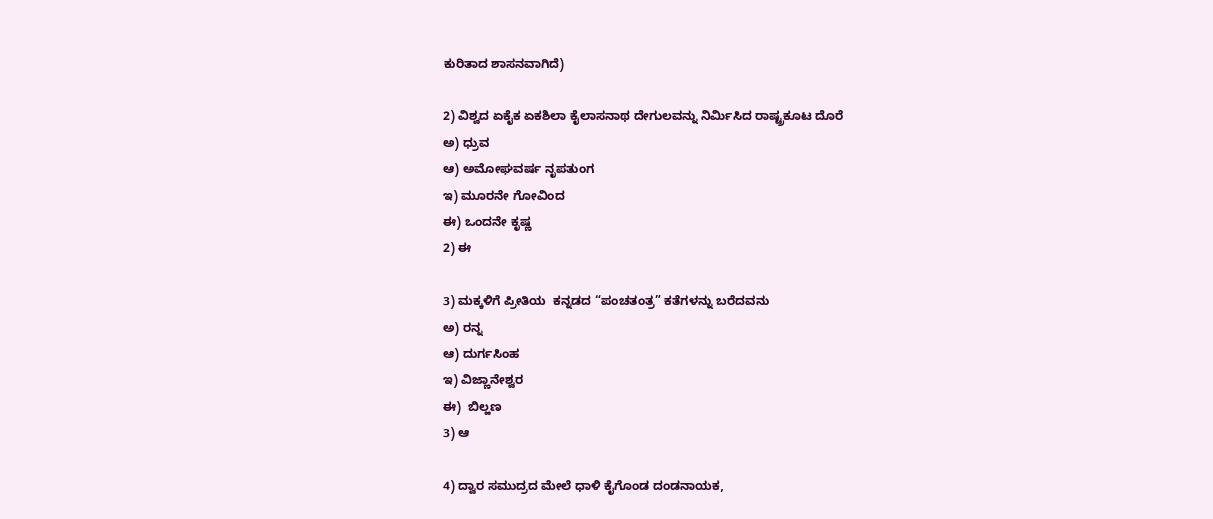ಕುರಿತಾದ ಶಾಸನವಾಗಿದೆ)

2) ವಿಶ್ವದ ಏಕೈಕ ಏಕಶಿಲಾ ಕೈಲಾಸನಾಥ ದೇಗುಲವನ್ನು ನಿರ್ಮಿಸಿದ ರಾಷ್ಟ್ರಕೂಟ ದೊರೆ
ಅ) ಧ್ರುವ
ಆ) ಅಮೋಘವರ್ಷ ನೃಪತುಂಗ
ಇ) ಮೂರನೇ ಗೋವಿಂದ
ಈ) ಒಂದನೇ ಕೃಷ್ಣ
2) ಈ

3) ಮಕ್ಕಳಿಗೆ ಪ್ರೀತಿಯ  ಕನ್ನಡದ “ಪಂಚತಂತ್ರ” ಕತೆಗಳನ್ನು ಬರೆದವನು
ಅ) ರನ್ನ
ಆ) ದುರ್ಗಸಿಂಹ
ಇ) ವಿಜ್ಣಾನೇಶ್ವರ
ಈ)  ಬಿಲ್ಹಣ
3) ಆ

4) ದ್ವಾರ ಸಮುದ್ರದ ಮೇಲೆ ಧಾಳಿ ಕೈಗೊಂಡ ದಂಡನಾಯಕ,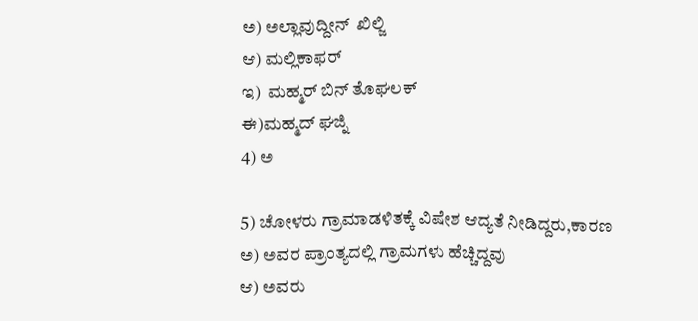ಅ) ಅಲ್ಲಾವುದ್ದೀನ್  ಖಿಲ್ಜಿ
ಆ) ಮಲ್ಲಿಕಾಫರ್
ಇ)  ಮಹ್ಮರ್ ಬಿನ್ ತೊಘಲಕ್
ಈ)ಮಹ್ಮದ್ ಘಜ್ನಿ
4) ಅ

5) ಚೋಳರು ಗ್ರಾಮಾಡಳಿತಕ್ಕೆ ವಿಷೇಶ ಆದ್ಯತೆ ನೀಡಿದ್ದರು,ಕಾರಣ
ಅ) ಅವರ ಪ್ರಾಂತ್ಯದಲ್ಲಿ ಗ್ರಾಮಗಳು ಹೆಚ್ಚಿದ್ದವು
ಆ) ಅವರು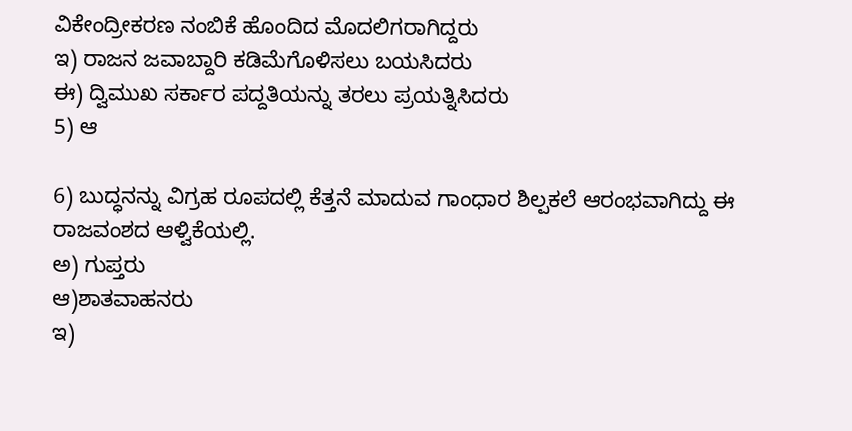ವಿಕೇಂದ್ರೀಕರಣ ನಂಬಿಕೆ ಹೊಂದಿದ ಮೊದಲಿಗರಾಗಿದ್ದರು
ಇ) ರಾಜನ ಜವಾಬ್ದಾರಿ ಕಡಿಮೆಗೊಳಿಸಲು ಬಯಸಿದರು
ಈ) ದ್ವಿಮುಖ ಸರ್ಕಾರ ಪದ್ದತಿಯನ್ನು ತರಲು ಪ್ರಯತ್ನಿಸಿದರು
5) ಆ

6) ಬುದ್ಧನನ್ನು ವಿಗ್ರಹ ರೂಪದಲ್ಲಿ ಕೆತ್ತನೆ ಮಾದುವ ಗಾಂಧಾರ ಶಿಲ್ಪಕಲೆ ಆರಂಭವಾಗಿದ್ದು ಈ ರಾಜವಂಶದ ಆಳ್ವಿಕೆಯಲ್ಲಿ.
ಅ) ಗುಪ್ತರು
ಆ)ಶಾತವಾಹನರು
ಇ)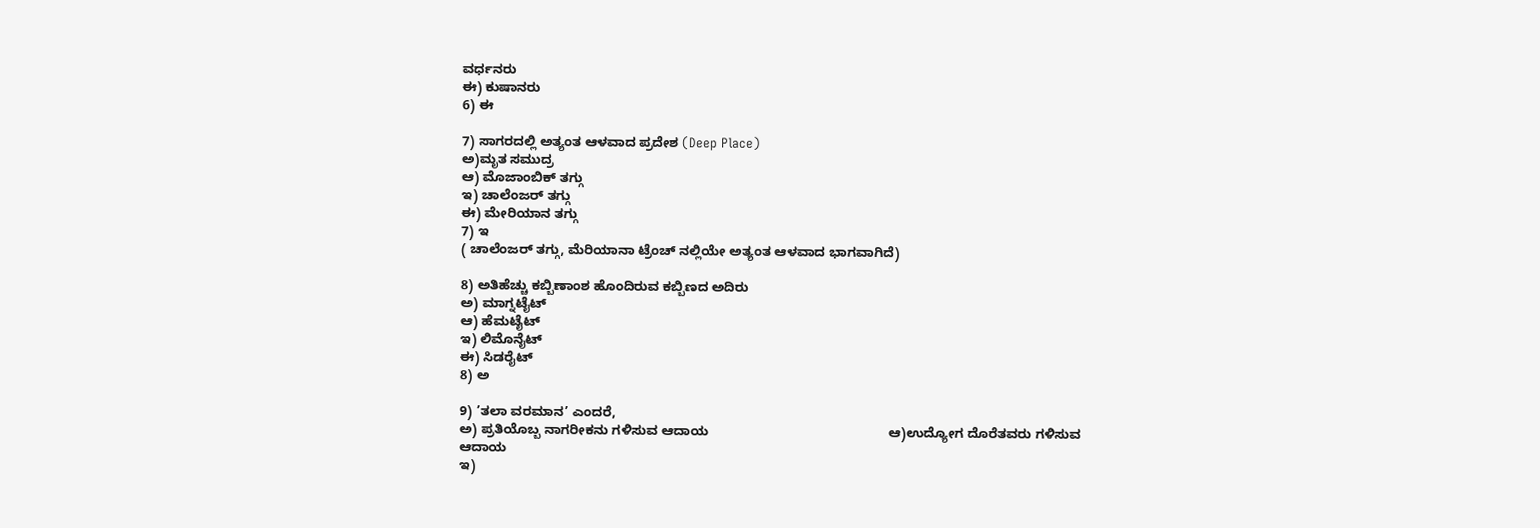ವರ್ಧನರು
ಈ) ಕುಷಾನರು
6) ಈ

7) ಸಾಗರದಲ್ಲಿ ಅತ್ಯಂತ ಆಳವಾದ ಪ್ರದೇಶ (Deep Place)
ಅ)ಮೃತ ಸಮುದ್ರ
ಆ) ಮೊಜಾಂಬಿಕ್ ತಗ್ಗು
ಇ) ಚಾಲೆಂಜರ್ ತಗ್ಗು
ಈ) ಮೇರಿಯಾನ ತಗ್ಗು
7) ಇ
( ಚಾಲೆಂಜರ್ ತಗ್ಗು, ಮೆರಿಯಾನಾ ಟ್ರೆಂಚ್ ನಲ್ಲಿಯೇ ಅತ್ಯಂತ ಆಳವಾದ ಭಾಗವಾಗಿದೆ)

8) ಅತಿಹೆಚ್ಚು ಕಬ್ಬಿಣಾಂಶ ಹೊಂದಿರುವ ಕಬ್ಬಿಣದ ಅದಿರು
ಅ) ಮಾಗ್ನಟೈಟ್
ಆ) ಹೆಮಟೈಟ್
ಇ) ಲಿಮೊನೈಟ್
ಈ) ಸಿಡರೈಟ್
8) ಅ

9) ’ತಲಾ ವರಮಾನ’ ಎಂದರೆ,
ಅ) ಪ್ರತಿಯೊಬ್ಬ ನಾಗರೀಕನು ಗಳಿಸುವ ಆದಾಯ                                                ಆ)ಉದ್ಯೋಗ ದೊರೆತವರು ಗಳಿಸುವ ಆದಾಯ
ಇ)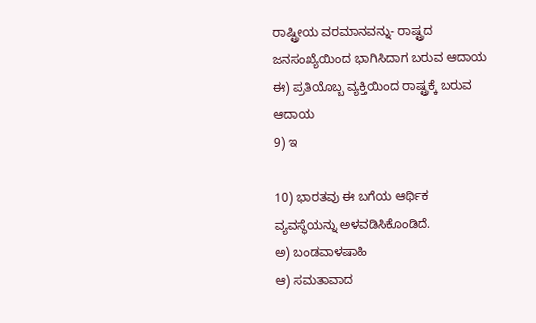ರಾಷ್ಟ್ರೀಯ ವರಮಾನವನ್ನು- ರಾಷ್ಟ್ರದ  ಜನಸಂಖ್ಯೆಯಿಂದ ಭಾಗಿಸಿದಾಗ ಬರುವ ಆದಾಯ
ಈ) ಪ್ರತಿಯೊಬ್ಬ ವ್ಯಕ್ತಿಯಿಂದ ರಾಷ್ಟ್ರಕ್ಕೆ ಬರುವ ಆದಾಯ
9) ಇ

10) ಭಾರತವು ಈ ಬಗೆಯ ಆರ್ಥಿಕ ವ್ಯವಸ್ಥೆಯನ್ನು ಅಳವಡಿಸಿಕೊಂಡಿದೆ.
ಅ) ಬಂಡವಾಳಷಾಹಿ
ಆ) ಸಮತಾವಾದ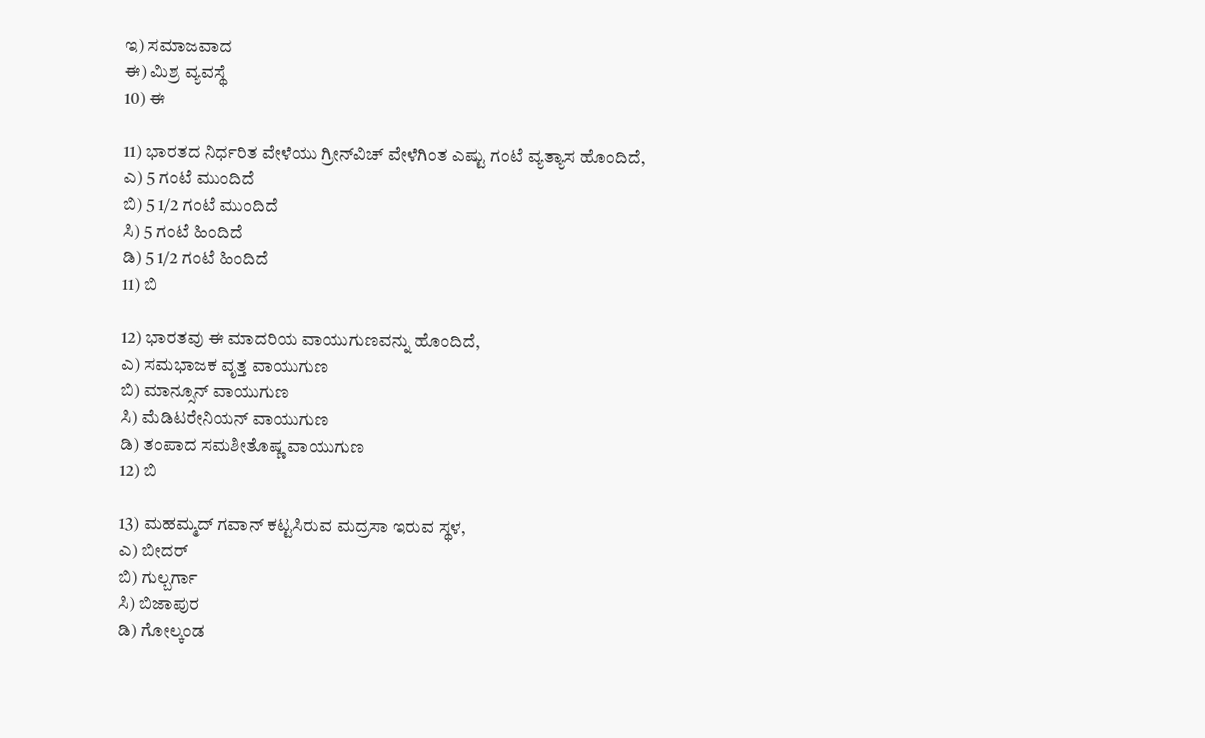ಇ) ಸಮಾಜವಾದ
ಈ) ಮಿಶ್ರ ವ್ಯವಸ್ಥೆ
10) ಈ

11) ಭಾರತದ ನಿರ್ಧರಿತ ವೇಳೆಯು ಗ್ರೀನ್‍ವಿಚ್ ವೇಳೆಗಿಂತ ಎಷ್ಟು ಗಂಟೆ ವ್ಯತ್ಯಾಸ ಹೊಂದಿದೆ,
ಎ) 5 ಗಂಟೆ ಮುಂದಿದೆ
ಬಿ) 5 1/2 ಗಂಟೆ ಮುಂದಿದೆ
ಸಿ) 5 ಗಂಟೆ ಹಿಂದಿದೆ
ಡಿ) 5 1/2 ಗಂಟೆ ಹಿಂದಿದೆ
11) ಬಿ

12) ಭಾರತವು ಈ ಮಾದರಿಯ ವಾಯುಗುಣವನ್ನು ಹೊಂದಿದೆ,
ಎ) ಸಮಭಾಜಕ ವೃತ್ತ ವಾಯುಗುಣ
ಬಿ) ಮಾನ್ಸೂನ್ ವಾಯುಗುಣ
ಸಿ) ಮೆಡಿಟರೇನಿಯನ್ ವಾಯುಗುಣ
ಡಿ) ತಂಪಾದ ಸಮಶೀತೊಷ್ಣ ವಾಯುಗುಣ
12) ಬಿ

13) ಮಹಮ್ಮದ್ ಗವಾನ್ ಕಟ್ಟಸಿರುವ ಮದ್ರಸಾ ಇರುವ ಸ್ಥಳ,
ಎ) ಬೀದರ್
ಬಿ) ಗುಲ್ಬರ್ಗಾ
ಸಿ) ಬಿಜಾಪುರ
ಡಿ) ಗೋಲ್ಕಂಡ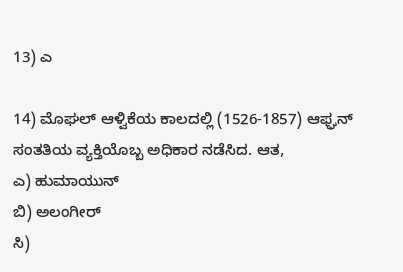13) ಎ

14) ಮೊಘಲ್ ಆಳ್ವಿಕೆಯ ಕಾಲದಲ್ಲಿ (1526-1857) ಆಫ್ಘನ್ ಸಂತತಿಯ ವ್ಯಕ್ತಿಯೊಬ್ಬ ಅಧಿಕಾರ ನಡೆಸಿದ. ಆತ,
ಎ) ಹುಮಾಯುನ್
ಬಿ) ಅಲಂಗೀರ್
ಸಿ)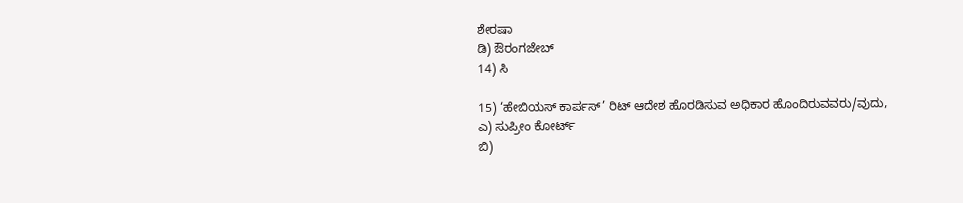ಶೇರಷಾ
ಡಿ) ಔರಂಗಜೇಬ್
14) ಸಿ

15) ‘ಹೇಬಿಯಸ್ ಕಾರ್ಪಸ್’ ರಿಟ್ ಆದೇಶ ಹೊರಡಿಸುವ ಅಧಿಕಾರ ಹೊಂದಿರುವವರು/ವುದು,
ಎ) ಸುಪ್ರೀಂ ಕೋರ್ಟ್
ಬಿ)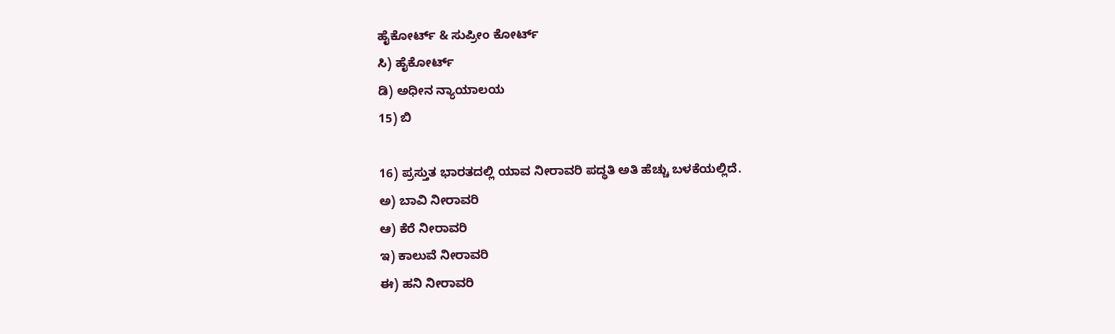ಹೈಕೋರ್ಟ್ & ಸುಪ್ರೀಂ ಕೋರ್ಟ್
ಸಿ) ಹೈಕೋರ್ಟ್
ಡಿ) ಅಧೀನ ನ್ಯಾಯಾಲಯ
15) ಬಿ

16) ಪ್ರಸ್ತುತ ಭಾರತದಲ್ಲಿ ಯಾವ ನೀರಾವರಿ ಪದ್ಧತಿ ಅತಿ ಹೆಚ್ಚು ಬಳಕೆಯಲ್ಲಿದೆ.
ಅ) ಬಾವಿ ನೀರಾವರಿ
ಆ) ಕೆರೆ ನೀರಾವರಿ
ಇ) ಕಾಲುವೆ ನೀರಾವರಿ
ಈ) ಹನಿ ನೀರಾವರಿ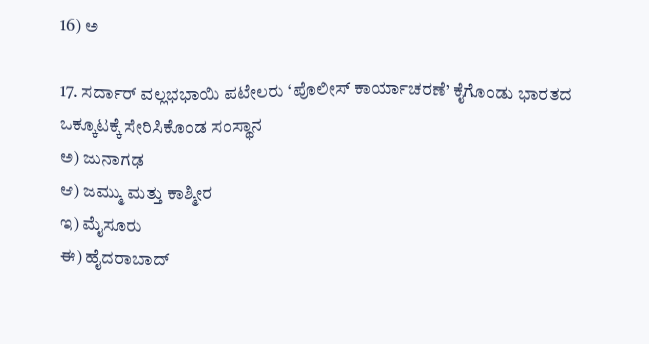16) ಅ

17. ಸರ್ದಾರ್ ವಲ್ಲಭಭಾಯಿ ಪಟೇಲರು ‘ಪೊಲೀಸ್ ಕಾರ್ಯಾಚರಣೆ’ ಕೈಗೊಂಡು ಭಾರತದ ಒಕ್ಕೂಟಕ್ಕೆ ಸೇರಿಸಿಕೊಂಡ ಸಂಸ್ಥಾನ
ಅ) ಜುನಾಗಢ
ಆ) ಜಮ್ಮು ಮತ್ತು ಕಾಶ್ಮೀರ
ಇ) ಮೈಸೂರು
ಈ) ಹೈದರಾಬಾದ್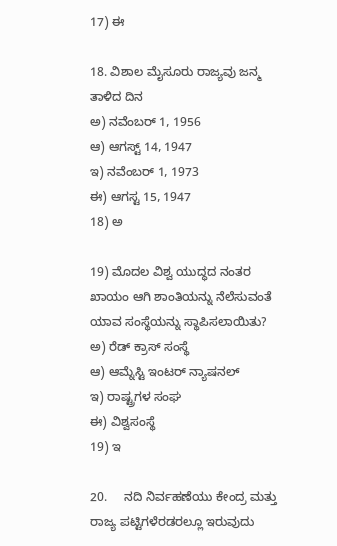17) ಈ

18. ವಿಶಾಲ ಮೈಸೂರು ರಾಜ್ಯವು ಜನ್ಮ ತಾಳಿದ ದಿನ
ಅ) ನವೆಂಬರ್ 1, 1956
ಆ) ಆಗಸ್ಟ್ 14, 1947
ಇ) ನವೆಂಬರ್ 1, 1973
ಈ) ಆಗಸ್ಟ 15, 1947
18) ಅ

19) ಮೊದಲ ವಿಶ್ವ ಯುದ್ಧದ ನಂತರ ಖಾಯಂ ಆಗಿ ಶಾಂತಿಯನ್ನು ನೆಲೆಸುವಂತೆ ಯಾವ ಸಂಸ್ಥೆಯನ್ನು ಸ್ಥಾಪಿಸಲಾಯಿತು?
ಅ) ರೆಡ್ ಕ್ರಾಸ್ ಸಂಸ್ಥೆ
ಆ) ಆಮ್ನೆಸ್ಟಿ ಇಂಟರ್ ನ್ಯಾಷನಲ್
ಇ) ರಾಷ್ಟ್ರಗಳ ಸಂಘ
ಈ) ವಿಶ್ವಸಂಸ್ಥೆ
19) ಇ

20.     ನದಿ ನಿರ್ವಹಣೆಯು ಕೇಂದ್ರ ಮತ್ತು ರಾಜ್ಯ ಪಟ್ಟಿಗಳೆರಡರಲ್ಲೂ ಇರುವುದು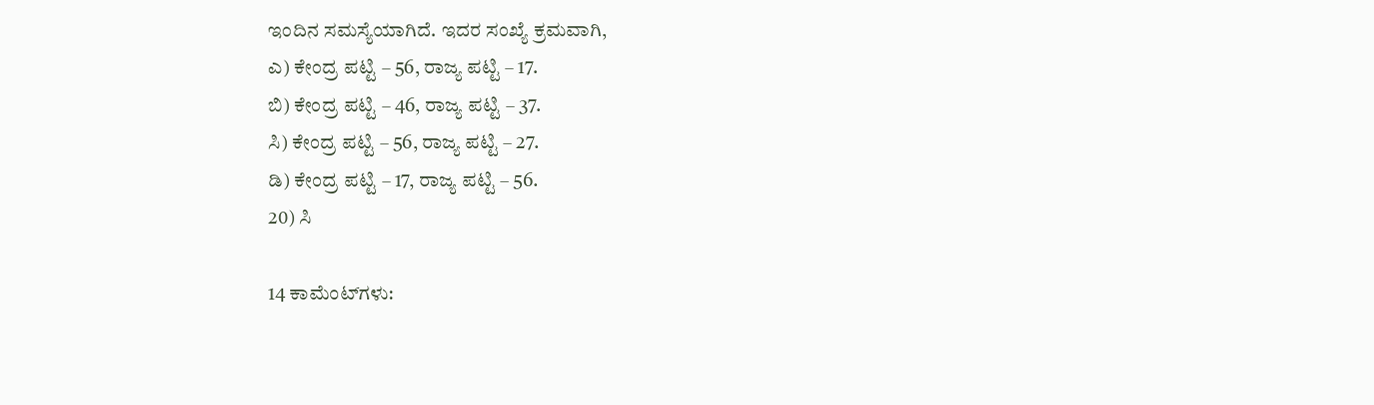ಇಂದಿನ ಸಮಸ್ಯೆಯಾಗಿದೆ. ಇದರ ಸಂಖ್ಯೆ ಕ್ರಮವಾಗಿ,
ಎ) ಕೇಂದ್ರ ಪಟ್ಟಿ – 56, ರಾಜ್ಯ ಪಟ್ಟಿ – 17.
ಬಿ) ಕೇಂದ್ರ ಪಟ್ಟಿ – 46, ರಾಜ್ಯ ಪಟ್ಟಿ – 37.
ಸಿ) ಕೇಂದ್ರ ಪಟ್ಟಿ – 56, ರಾಜ್ಯ ಪಟ್ಟಿ – 27.
ಡಿ) ಕೇಂದ್ರ ಪಟ್ಟಿ – 17, ರಾಜ್ಯ ಪಟ್ಟಿ – 56.
20) ಸಿ

14 ಕಾಮೆಂಟ್‌ಗಳು: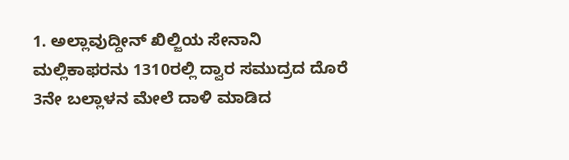1. ಅಲ್ಲಾವುದ್ದೀನ್ ಖಿಲ್ಜಿಯ ಸೇನಾನಿ ಮಲ್ಲಿಕಾಫರನು 1310ರಲ್ಲಿ ದ್ವಾರ ಸಮುದ್ರದ ದೊರೆ 3ನೇ ಬಲ್ಲಾಳನ ಮೇಲೆ ದಾಳಿ ಮಾಡಿದ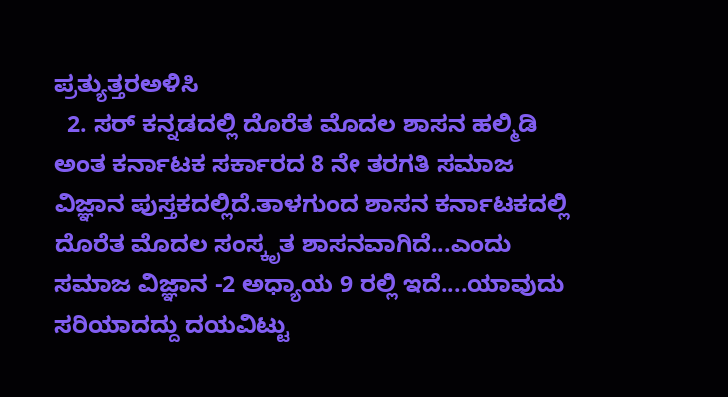ಪ್ರತ್ಯುತ್ತರಅಳಿಸಿ
  2. ಸರ್ ಕನ್ನಡದಲ್ಲಿ ದೊರೆತ ಮೊದಲ ಶಾಸನ ಹಲ್ಮಿಡಿ ಅಂತ ಕರ್ನಾಟಕ ಸರ್ಕಾರದ 8 ನೇ ತರಗತಿ ಸಮಾಜ ವಿಜ್ಞಾನ ಪುಸ್ತಕದಲ್ಲಿದೆ.ತಾಳಗುಂದ ಶಾಸನ ಕರ್ನಾಟಕದಲ್ಲಿ ದೊರೆತ ಮೊದಲ ಸಂಸ್ಕೃತ ಶಾಸನವಾಗಿದೆ...ಎಂದು ಸಮಾಜ ವಿಜ್ಞಾನ -2 ಅಧ್ಯಾಯ 9 ರಲ್ಲಿ ಇದೆ....ಯಾವುದು ಸರಿಯಾದದ್ದು ದಯವಿಟ್ಟು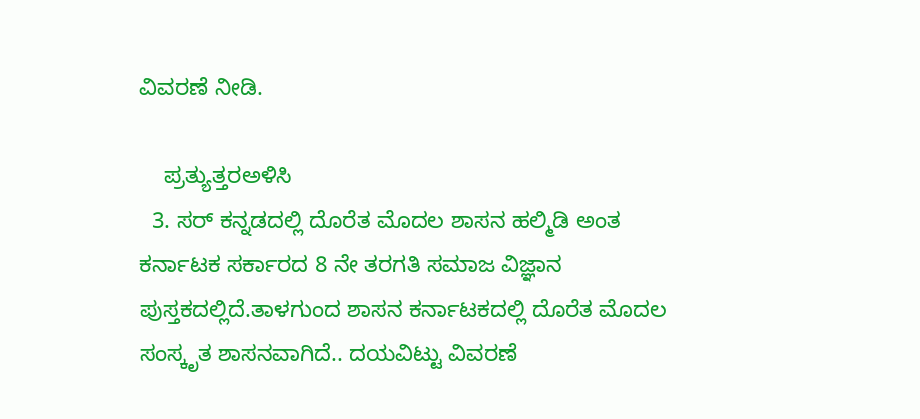ವಿವರಣೆ ನೀಡಿ.

    ಪ್ರತ್ಯುತ್ತರಅಳಿಸಿ
  3. ಸರ್ ಕನ್ನಡದಲ್ಲಿ ದೊರೆತ ಮೊದಲ ಶಾಸನ ಹಲ್ಮಿಡಿ ಅಂತ ಕರ್ನಾಟಕ ಸರ್ಕಾರದ 8 ನೇ ತರಗತಿ ಸಮಾಜ ವಿಜ್ಞಾನ ಪುಸ್ತಕದಲ್ಲಿದೆ.ತಾಳಗುಂದ ಶಾಸನ ಕರ್ನಾಟಕದಲ್ಲಿ ದೊರೆತ ಮೊದಲ ಸಂಸ್ಕೃತ ಶಾಸನವಾಗಿದೆ.. ದಯವಿಟ್ಟು ವಿವರಣೆ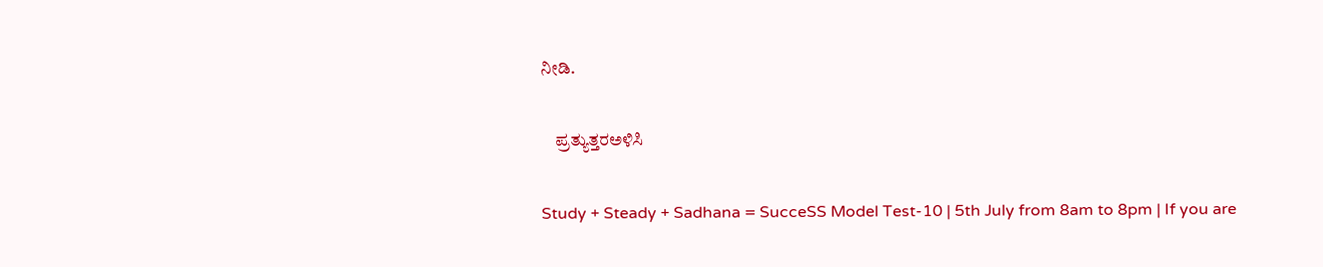ನೀಡಿ.

    ಪ್ರತ್ಯುತ್ತರಅಳಿಸಿ

Study + Steady + Sadhana = SucceSS Model Test-10 | 5th July from 8am to 8pm | If you are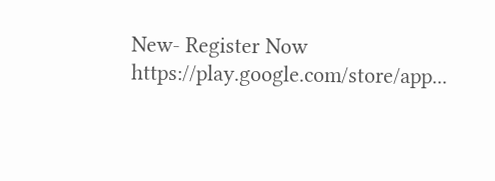New- Register Now https://play.google.com/store/app...